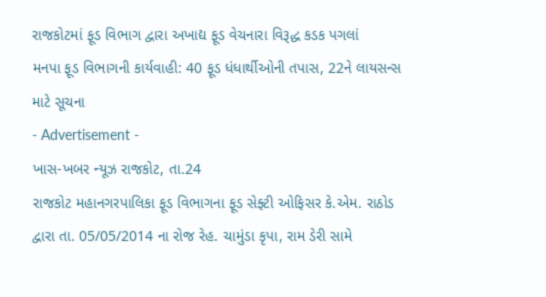રાજકોટમાં ફૂડ વિભાગ દ્વારા અખાદ્ય ફૂડ વેચનારા વિરૂદ્ધ કડક પગલાં
મનપા ફૂડ વિભાગની કાર્યવાહી: 40 ફૂડ ધંધાર્થીઓની તપાસ, 22ને લાયસન્સ માટે સૂચના
- Advertisement -
ખાસ-ખબર ન્યૂઝ રાજકોટ, તા.24
રાજકોટ મહાનગરપાલિકા ફૂડ વિભાગના ફૂડ સેફ્ટી ઓફિસર કે.એમ. રાઠોડ દ્વારા તા. 05/05/2014 ના રોજ રેહ. ચામુંડા કૃપા, રામ ડેરી સામે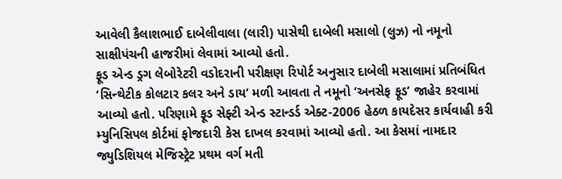આવેલી કૈલાશભાઈ દાબેલીવાલા (લારી) પાસેથી દાબેલી મસાલો (લુઝ) નો નમૂનો સાક્ષીપંચની હાજરીમાં લેવામાં આવ્યો હતો.
ફૂડ એન્ડ ડ્રગ લેબોરેટરી વડોદરાની પરીક્ષણ રિપોર્ટ અનુસાર દાબેલી મસાલામાં પ્રતિબંધિત ‘સિન્થેટીક કોલટાર કલર અને ડાય’ મળી આવતા તે નમૂનો ‘અનસેફ ફૂડ’ જાહેર કરવામાં આવ્યો હતો. પરિણામે ફૂડ સેફ્ટી એન્ડ સ્ટાન્ડર્ડ એક્ટ-2006 હેઠળ કાયદેસર કાર્યવાહી કરી મ્યુનિસિપલ કોર્ટમાં ફોજદારી કેસ દાખલ કરવામાં આવ્યો હતો. આ કેસમાં નામદાર જ્યુડિશિયલ મેજિસ્ટ્રેટ પ્રથમ વર્ગ મતી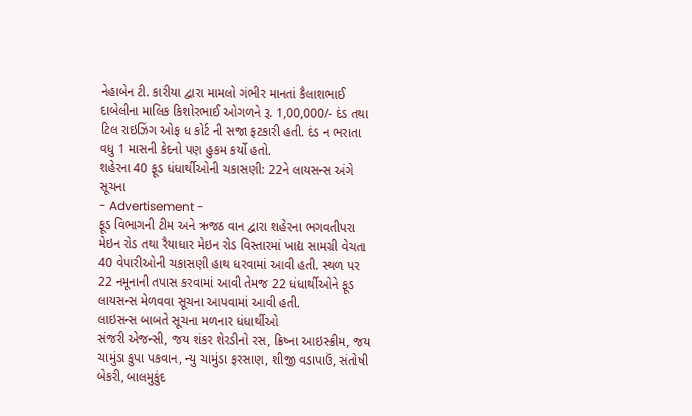નેહાબેન ટી. કારીયા દ્વારા મામલો ગંભીર માનતાં કૈલાશભાઈ દાબેલીના માલિક કિશોરભાઈ ઓગળને રૂ. 1,00,000/- દંડ તથા ટિલ રાઇઝિંગ ઓફ ધ કોર્ટ ની સજા ફટકારી હતી. દંડ ન ભરાતા વધુ 1 માસની કેદનો પણ હુકમ કર્યો હતો.
શહેરના 40 ફૂડ ધંધાર્થીઓની ચકાસણી: 22ને લાયસન્સ અંગે સૂચના
- Advertisement -
ફૂડ વિભાગની ટીમ અને ઋજઠ વાન દ્વારા શહેરના ભગવતીપરા મેઇન રોડ તથા રૈયાધાર મેઇન રોડ વિસ્તારમાં ખાદ્ય સામગ્રી વેચતા 40 વેપારીઓની ચકાસણી હાથ ધરવામાં આવી હતી. સ્થળ પર 22 નમૂનાની તપાસ કરવામાં આવી તેમજ 22 ધંધાર્થીઓને ફૂડ લાયસન્સ મેળવવા સૂચના આપવામાં આવી હતી.
લાઇસન્સ બાબતે સૂચના મળનાર ધંધાર્થીઓ
સંજરી એજન્સી, જય શંકર શેરડીનો રસ, ક્રિષ્ના આઇસ્ક્રીમ, જય ચામુંડા કુપા પકવાન, ન્યુ ચામુંડા ફરસાણ, શીજી વડાપાઉં, સંતોષી બેકરી, બાલમુકુંદ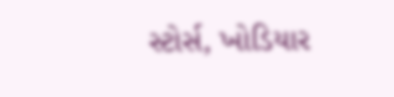સ્ટોર્સ, ખોડિયાર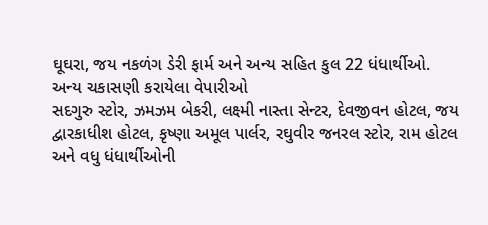ઘૂઘરા, જય નકળંગ ડેરી ફાર્મ અને અન્ય સહિત કુલ 22 ધંધાર્થીઓ.
અન્ય ચકાસણી કરાયેલા વેપારીઓ
સદગુરુ સ્ટોર, ઝમઝમ બેકરી, લક્ષ્મી નાસ્તા સેન્ટર, દેવજીવન હોટલ, જય દ્વારકાધીશ હોટલ, કૃષ્ણા અમૂલ પાર્લર, રઘુવીર જનરલ સ્ટોર, રામ હોટલ અને વધુ ધંધાર્થીઓની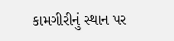કામગીરીનું સ્થાન પર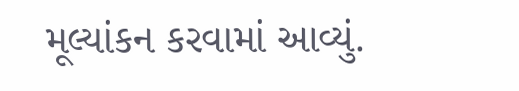મૂલ્યાંકન કરવામાં આવ્યું.